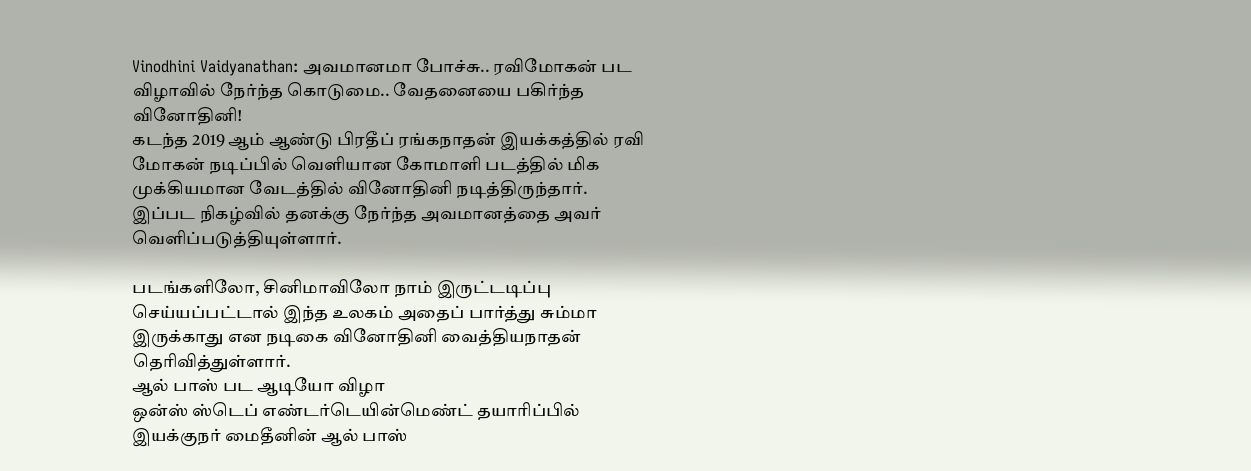Vinodhini Vaidyanathan: அவமானமா போச்சு.. ரவிமோகன் பட விழாவில் நேர்ந்த கொடுமை.. வேதனையை பகிர்ந்த வினோதினி!
கடந்த 2019 ஆம் ஆண்டு பிரதீப் ரங்கநாதன் இயக்கத்தில் ரவி மோகன் நடிப்பில் வெளியான கோமாளி படத்தில் மிக முக்கியமான வேடத்தில் வினோதினி நடித்திருந்தார். இப்பட நிகழ்வில் தனக்கு நேர்ந்த அவமானத்தை அவர் வெளிப்படுத்தியுள்ளார்.

படங்களிலோ, சினிமாவிலோ நாம் இருட்டடிப்பு செய்யப்பட்டால் இந்த உலகம் அதைப் பார்த்து சும்மா இருக்காது என நடிகை வினோதினி வைத்தியநாதன் தெரிவித்துள்ளார்.
ஆல் பாஸ் பட ஆடியோ விழா
ஒன்ஸ் ஸ்டெப் எண்டர்டெயின்மெண்ட் தயாரிப்பில் இயக்குநர் மைதீனின் ஆல் பாஸ்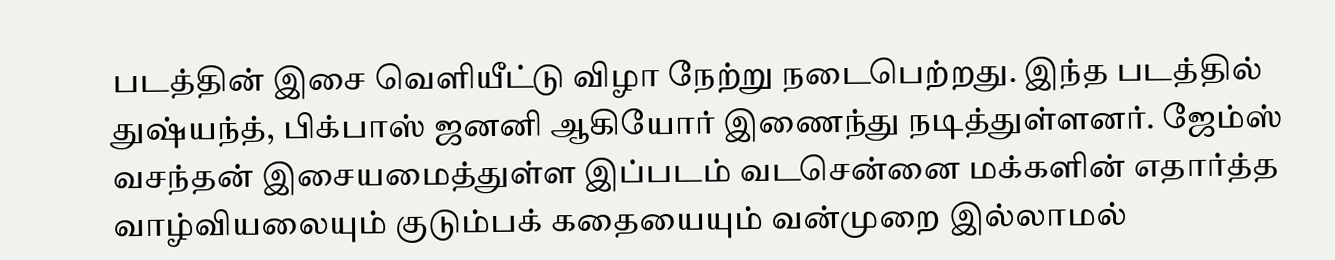படத்தின் இசை வெளியீட்டு விழா நேற்று நடைபெற்றது. இந்த படத்தில் துஷ்யந்த், பிக்பாஸ் ஜனனி ஆகியோர் இணைந்து நடித்துள்ளனர். ஜேம்ஸ் வசந்தன் இசையமைத்துள்ள இப்படம் வடசென்னை மக்களின் எதார்த்த வாழ்வியலையும் குடும்பக் கதையையும் வன்முறை இல்லாமல்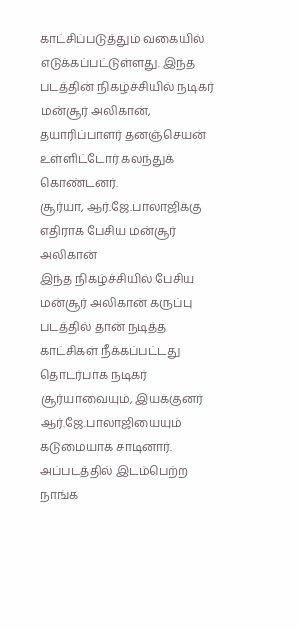காட்சிப்படுத்தும் வகையில் எடுக்கப்பட்டுள்ளது. இந்த படத்தின் நிகழ்ச்சியில் நடிகர் மன்சூர் அலிகான், தயாரிப்பாளர் தனஞ்செயன் உள்ளிட்டோர் கலந்துக் கொண்டனர்.
சூர்யா, ஆர்.ஜே.பாலாஜிக்கு எதிராக பேசிய மன்சூர் அலிகான்
இந்த நிகழ்ச்சியில் பேசிய மன்சூர் அலிகான் கருப்பு படத்தில் தான் நடித்த காட்சிகள் நீக்கப்பட்டது தொடர்பாக நடிகர் சூர்யாவையும், இயக்குனர் ஆர்.ஜே.பாலாஜியையும் கடுமையாக சாடினார். அப்படத்தில் இடம்பெற்ற நாங்க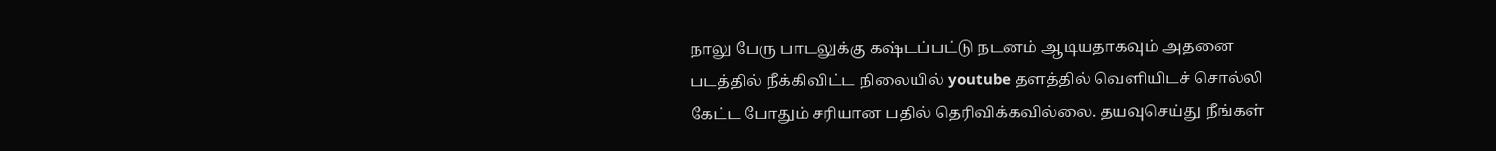நாலு பேரு பாடலுக்கு கஷ்டப்பட்டு நடனம் ஆடியதாகவும் அதனை படத்தில் நீக்கிவிட்ட நிலையில் youtube தளத்தில் வெளியிடச் சொல்லி கேட்ட போதும் சரியான பதில் தெரிவிக்கவில்லை. தயவுசெய்து நீங்கள்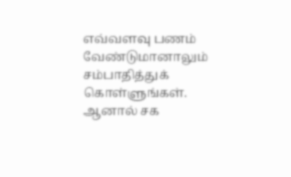எவ்வளவு பணம் வேண்டுமானாலும் சம்பாதித்துக் கொள்ளுங்கள். ஆனால் சக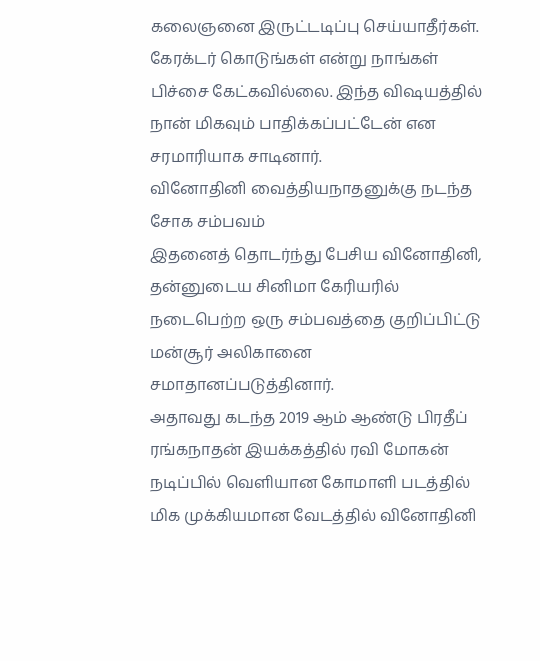கலைஞனை இருட்டடிப்பு செய்யாதீர்கள். கேரக்டர் கொடுங்கள் என்று நாங்கள் பிச்சை கேட்கவில்லை. இந்த விஷயத்தில் நான் மிகவும் பாதிக்கப்பட்டேன் என சரமாரியாக சாடினார்.
வினோதினி வைத்தியநாதனுக்கு நடந்த சோக சம்பவம்
இதனைத் தொடர்ந்து பேசிய வினோதினி, தன்னுடைய சினிமா கேரியரில் நடைபெற்ற ஒரு சம்பவத்தை குறிப்பிட்டு மன்சூர் அலிகானை சமாதானப்படுத்தினார்.
அதாவது கடந்த 2019 ஆம் ஆண்டு பிரதீப் ரங்கநாதன் இயக்கத்தில் ரவி மோகன் நடிப்பில் வெளியான கோமாளி படத்தில் மிக முக்கியமான வேடத்தில் வினோதினி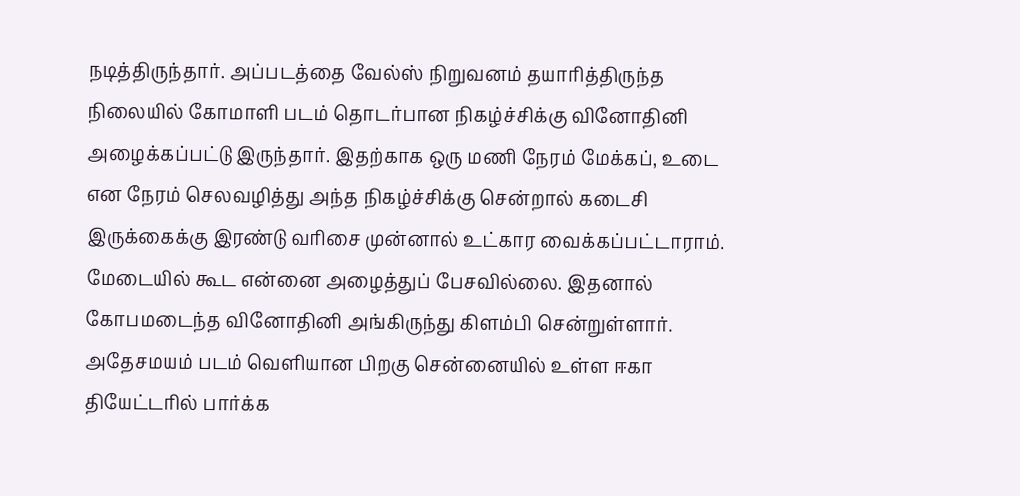நடித்திருந்தார். அப்படத்தை வேல்ஸ் நிறுவனம் தயாரித்திருந்த நிலையில் கோமாளி படம் தொடர்பான நிகழ்ச்சிக்கு வினோதினி அழைக்கப்பட்டு இருந்தார். இதற்காக ஒரு மணி நேரம் மேக்கப், உடை என நேரம் செலவழித்து அந்த நிகழ்ச்சிக்கு சென்றால் கடைசி இருக்கைக்கு இரண்டு வரிசை முன்னால் உட்கார வைக்கப்பட்டாராம்.
மேடையில் கூட என்னை அழைத்துப் பேசவில்லை. இதனால் கோபமடைந்த வினோதினி அங்கிருந்து கிளம்பி சென்றுள்ளார். அதேசமயம் படம் வெளியான பிறகு சென்னையில் உள்ள ஈகா தியேட்டரில் பார்க்க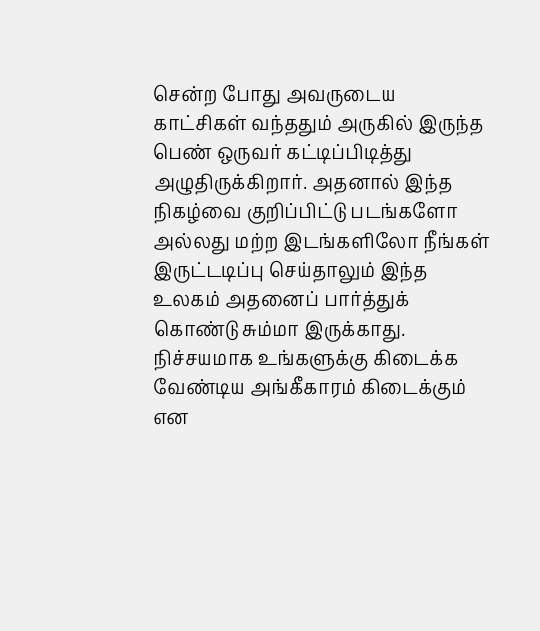சென்ற போது அவருடைய காட்சிகள் வந்ததும் அருகில் இருந்த பெண் ஒருவர் கட்டிப்பிடித்து அழுதிருக்கிறார். அதனால் இந்த நிகழ்வை குறிப்பிட்டு படங்களோ அல்லது மற்ற இடங்களிலோ நீங்கள் இருட்டடிப்பு செய்தாலும் இந்த உலகம் அதனைப் பார்த்துக் கொண்டு சும்மா இருக்காது. நிச்சயமாக உங்களுக்கு கிடைக்க வேண்டிய அங்கீகாரம் கிடைக்கும் என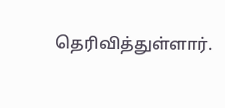தெரிவித்துள்ளார்.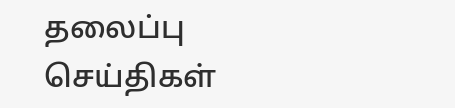தலைப்பு செய்திகள்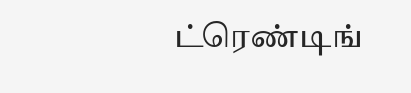ட்ரெண்டிங்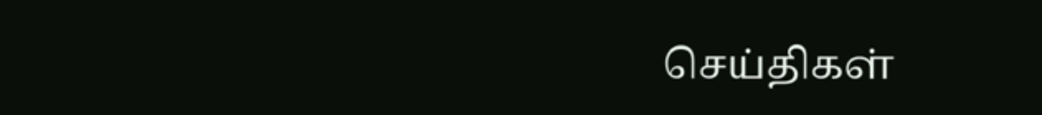செய்திகள்